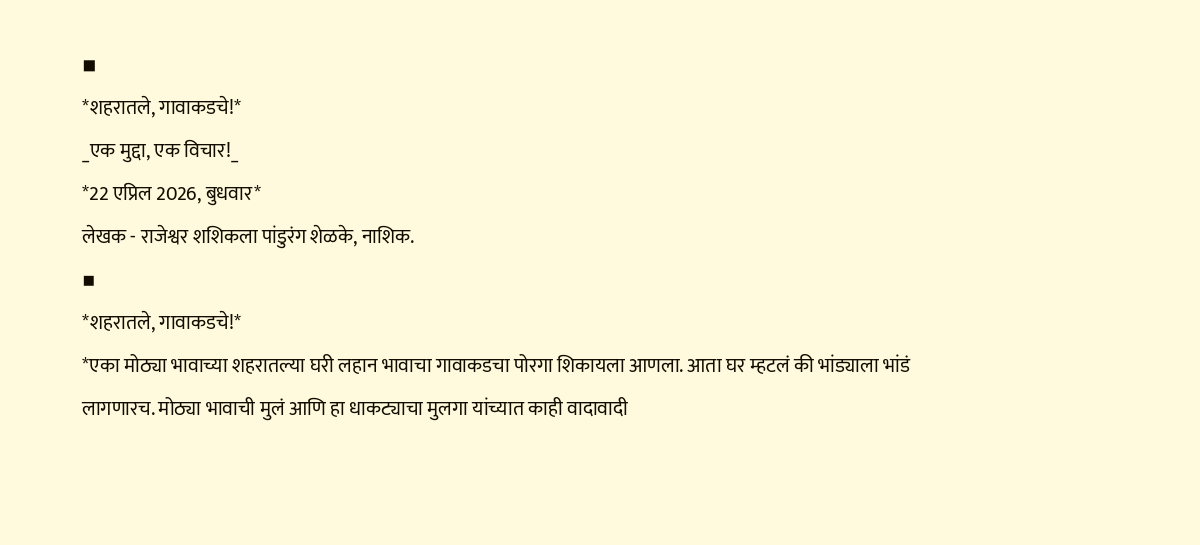◾
*शहरातले, गावाकडचे!*
_एक मुद्दा, एक विचार!_
*22 एप्रिल 2026, बुधवार*
लेखक - राजेश्वर शशिकला पांडुरंग शेळके, नाशिक.
▪
*शहरातले, गावाकडचे!*
*एका मोठ्या भावाच्या शहरातल्या घरी लहान भावाचा गावाकडचा पोरगा शिकायला आणला. आता घर म्हटलं की भांड्याला भांडं लागणारच. मोठ्या भावाची मुलं आणि हा धाकट्याचा मुलगा यांच्यात काही वादावादी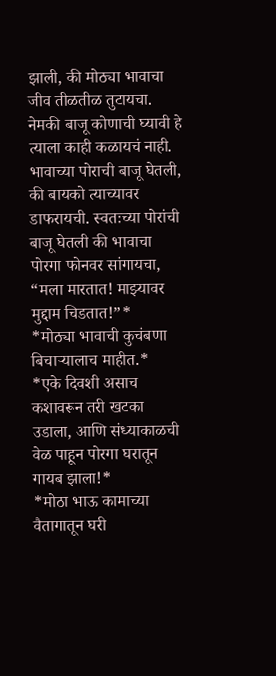झाली, की मोठ्या भावाचा जीव तीळतीळ तुटायचा. नेमकी बाजू कोणाची घ्यावी हे त्याला काही कळायचं नाही. भावाच्या पोराची बाजू घेतली, की बायको त्याच्यावर डाफरायची. स्वतःच्या पोरांची बाजू घेतली की भावाचा पोरगा फोनवर सांगायचा, “मला मारतात! माझ्यावर मुद्दाम चिडतात!”*
*मोठ्या भावाची कुचंबणा बिचाऱ्यालाच माहीत.*
*एके दिवशी असाच कशावरून तरी खटका उडाला, आणि संध्याकाळची वेळ पाहून पोरगा घरातून गायब झाला!*
*मोठा भाऊ कामाच्या वैतागातून घरी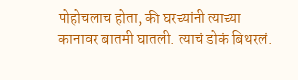पोहोचलाच होता, की घरच्यांनी त्याच्या कानावर बातमी घातली. त्याचं डोकं बिथरलं.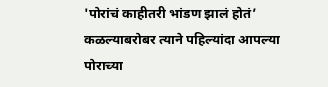'पोरांचं काहीतरी भांडण झालं होतं’ कळल्याबरोबर त्याने पहिल्यांदा आपल्या पोराच्या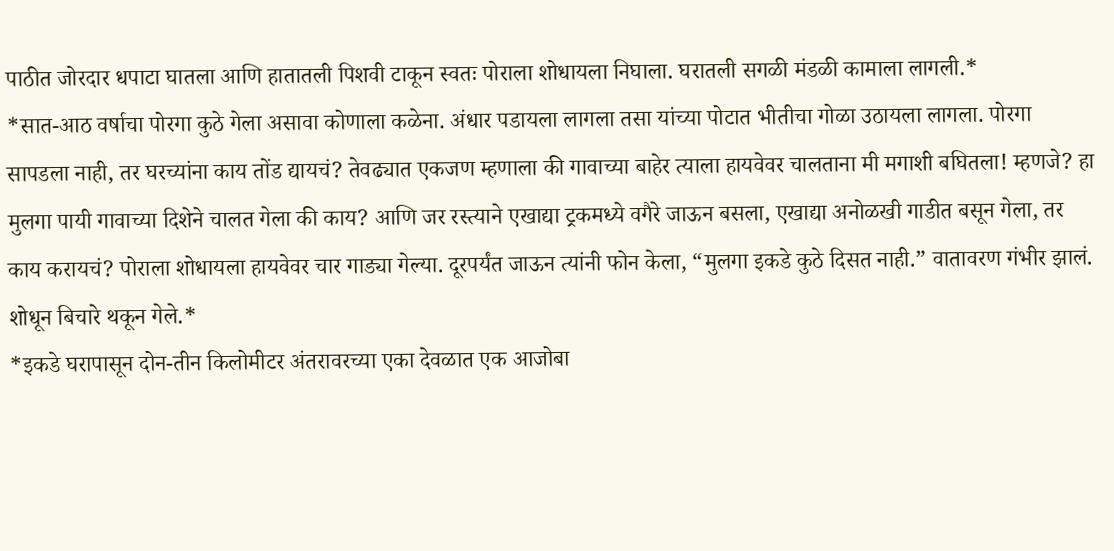पाठीत जोरदार धपाटा घातला आणि हातातली पिशवी टाकून स्वतः पोराला शोधायला निघाला. घरातली सगळी मंडळी कामाला लागली.*
*सात-आठ वर्षाचा पोरगा कुठे गेला असावा कोणाला कळेना. अंधार पडायला लागला तसा यांच्या पोटात भीतीचा गोळा उठायला लागला. पोरगा सापडला नाही, तर घरच्यांना काय तोंड द्यायचं? तेवढ्यात एकजण म्हणाला की गावाच्या बाहेर त्याला हायवेवर चालताना मी मगाशी बघितला! म्हणजे? हा मुलगा पायी गावाच्या दिशेने चालत गेला की काय? आणि जर रस्त्याने एखाद्या ट्रकमध्ये वगैरे जाऊन बसला, एखाद्या अनोळखी गाडीत बसून गेला, तर काय करायचं? पोराला शोधायला हायवेवर चार गाड्या गेल्या. दूरपर्यंत जाऊन त्यांनी फोन केला, “मुलगा इकडे कुठे दिसत नाही.” वातावरण गंभीर झालं. शोधून बिचारे थकून गेले.*
*इकडे घरापासून दोन-तीन किलोमीटर अंतरावरच्या एका देवळात एक आजोबा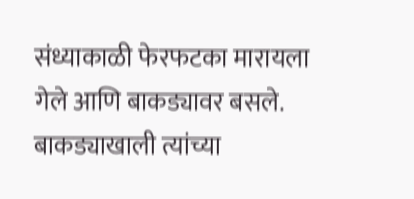संध्याकाळी फेरफटका मारायला गेले आणि बाकड्यावर बसले. बाकड्याखाली त्यांच्या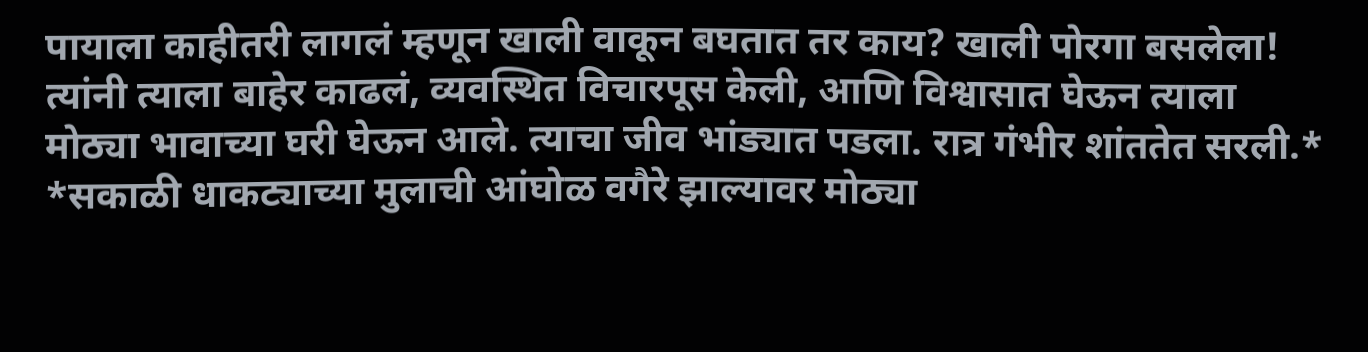पायाला काहीतरी लागलं म्हणून खाली वाकून बघतात तर काय? खाली पोरगा बसलेला! त्यांनी त्याला बाहेर काढलं, व्यवस्थित विचारपूस केली, आणि विश्वासात घेऊन त्याला मोठ्या भावाच्या घरी घेऊन आले. त्याचा जीव भांड्यात पडला. रात्र गंभीर शांततेत सरली.*
*सकाळी धाकट्याच्या मुलाची आंघोळ वगैरे झाल्यावर मोठ्या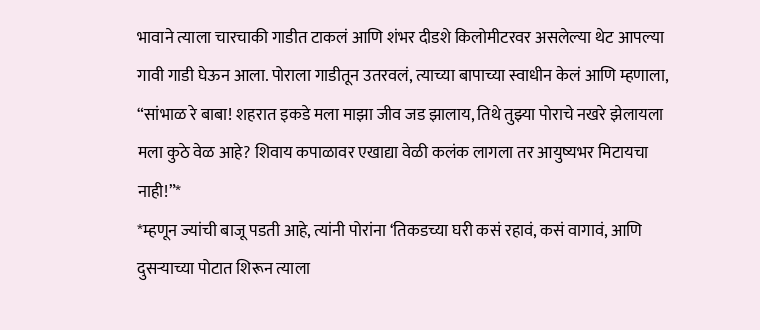भावाने त्याला चारचाकी गाडीत टाकलं आणि शंभर दीडशे किलोमीटरवर असलेल्या थेट आपल्या गावी गाडी घेऊन आला. पोराला गाडीतून उतरवलं, त्याच्या बापाच्या स्वाधीन केलं आणि म्हणाला, “सांभाळ रे बाबा! शहरात इकडे मला माझा जीव जड झालाय, तिथे तुझ्या पोराचे नखरे झेलायला मला कुठे वेळ आहे? शिवाय कपाळावर एखाद्या वेळी कलंक लागला तर आयुष्यभर मिटायचा नाही!”*
*म्हणून ज्यांची बाजू पडती आहे, त्यांनी पोरांना ‘तिकडच्या घरी कसं रहावं, कसं वागावं, आणि दुसऱ्याच्या पोटात शिरून त्याला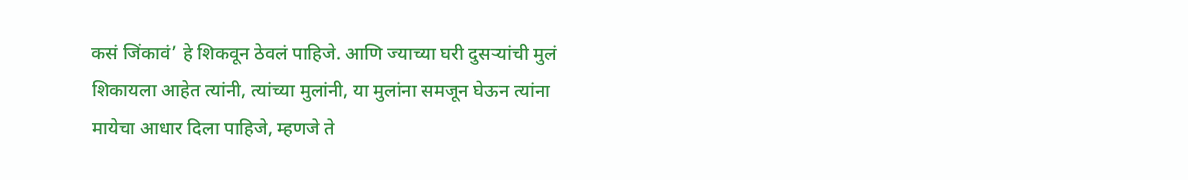कसं जिंकावं’ हे शिकवून ठेवलं पाहिजे. आणि ज्याच्या घरी दुसऱ्यांची मुलं शिकायला आहेत त्यांनी, त्यांच्या मुलांनी, या मुलांना समजून घेऊन त्यांना मायेचा आधार दिला पाहिजे, म्हणजे ते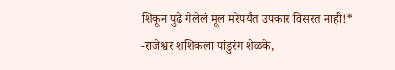शिकून पुढे गेलेलं मूल मरेपर्यंत उपकार विसरत नाही!*
-राजेश्वर शशिकला पांडुरंग शेळके,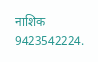नाशिक
9423542224.